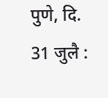पुणे, दि. 31 जुलै :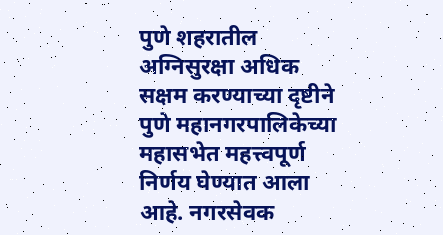पुणे शहरातील अग्निसुरक्षा अधिक सक्षम करण्याच्या दृष्टीने पुणे महानगरपालिकेच्या महासभेत महत्त्वपूर्ण निर्णय घेण्यात आला आहे. नगरसेवक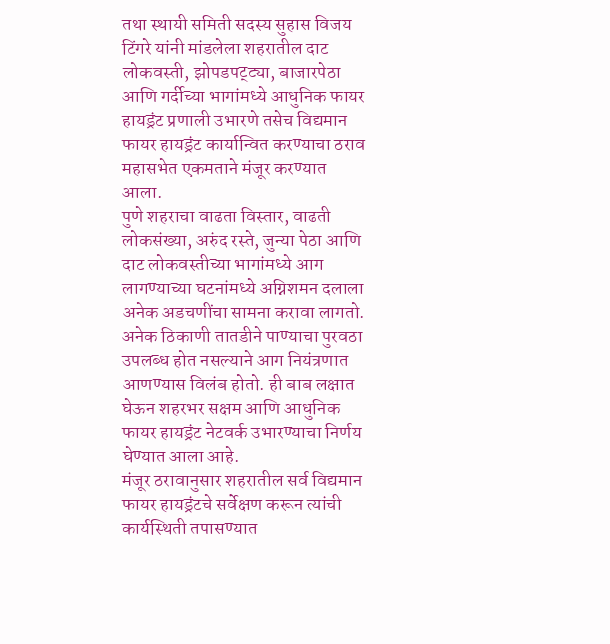तथा स्थायी समिती सदस्य सुहास विजय टिंगरे यांनी मांडलेला शहरातील दाट लोकवस्ती, झोपडपट्ट्या, बाजारपेठा आणि गर्दीच्या भागांमध्ये आधुनिक फायर हायड्रंट प्रणाली उभारणे तसेच विद्यमान फायर हायड्रंट कार्यान्वित करण्याचा ठराव महासभेत एकमताने मंजूर करण्यात आला.
पुणे शहराचा वाढता विस्तार, वाढती लोकसंख्या, अरुंद रस्ते, जुन्या पेठा आणि दाट लोकवस्तीच्या भागांमध्ये आग लागण्याच्या घटनांमध्ये अग्निशमन दलाला अनेक अडचणींचा सामना करावा लागतो. अनेक ठिकाणी तातडीने पाण्याचा पुरवठा उपलब्ध होत नसल्याने आग नियंत्रणात आणण्यास विलंब होतो. ही बाब लक्षात घेऊन शहरभर सक्षम आणि आधुनिक फायर हायड्रंट नेटवर्क उभारण्याचा निर्णय घेण्यात आला आहे.
मंजूर ठरावानुसार शहरातील सर्व विद्यमान फायर हायड्रंटचे सर्वेक्षण करून त्यांची कार्यस्थिती तपासण्यात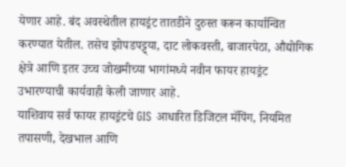येणार आहे. बंद अवस्थेतील हायड्रंट तातडीने दुरुस्त करून कार्यान्वित करण्यात येतील. तसेच झोपडपट्ट्या, दाट लोकवस्ती, बाजारपेठा, औद्योगिक क्षेत्रे आणि इतर उच्च जोखमीच्या भागांमध्ये नवीन फायर हायड्रंट उभारण्याची कार्यवाही केली जाणार आहे.
याशिवाय सर्व फायर हायड्रंटचे GIS आधारित डिजिटल मॅपिंग, नियमित तपासणी, देखभाल आणि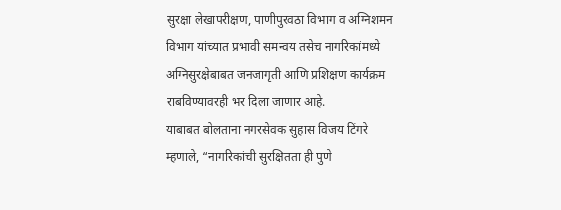सुरक्षा लेखापरीक्षण, पाणीपुरवठा विभाग व अग्निशमन विभाग यांच्यात प्रभावी समन्वय तसेच नागरिकांमध्ये अग्निसुरक्षेबाबत जनजागृती आणि प्रशिक्षण कार्यक्रम राबविण्यावरही भर दिला जाणार आहे.
याबाबत बोलताना नगरसेवक सुहास विजय टिंगरे म्हणाले, “नागरिकांची सुरक्षितता ही पुणे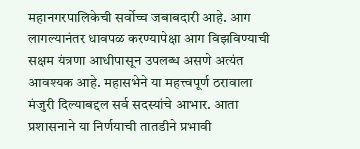महानगरपालिकेची सर्वोच्च जबाबदारी आहे. आग लागल्यानंतर धावपळ करण्यापेक्षा आग विझविण्याची सक्षम यंत्रणा आधीपासून उपलब्ध असणे अत्यंत आवश्यक आहे. महासभेने या महत्त्वपूर्ण ठरावाला मंजुरी दिल्याबद्दल सर्व सदस्यांचे आभार. आता प्रशासनाने या निर्णयाची तातडीने प्रभावी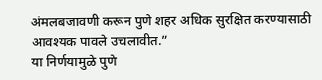अंमलबजावणी करून पुणे शहर अधिक सुरक्षित करण्यासाठी आवश्यक पावले उचलावीत.”
या निर्णयामुळे पुणे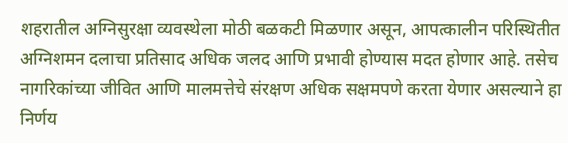शहरातील अग्निसुरक्षा व्यवस्थेला मोठी बळकटी मिळणार असून, आपत्कालीन परिस्थितीत अग्निशमन दलाचा प्रतिसाद अधिक जलद आणि प्रभावी होण्यास मदत होणार आहे. तसेच नागरिकांच्या जीवित आणि मालमत्तेचे संरक्षण अधिक सक्षमपणे करता येणार असल्याने हा निर्णय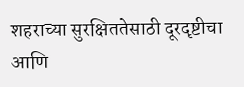शहराच्या सुरक्षिततेसाठी दूरदृष्टीचा आणि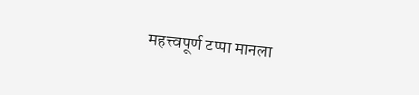महत्त्वपूर्ण टप्पा मानला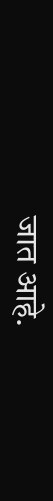जात आहे.